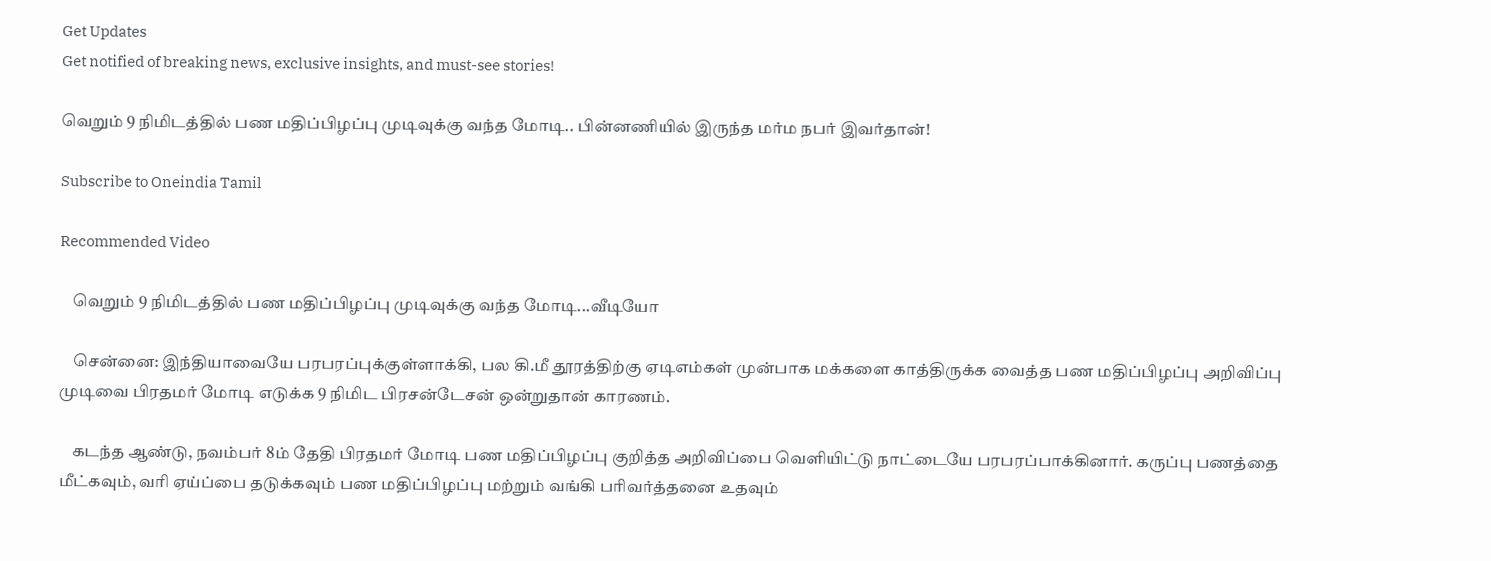Get Updates
Get notified of breaking news, exclusive insights, and must-see stories!

வெறும் 9 நிமிடத்தில் பண மதிப்பிழப்பு முடிவுக்கு வந்த மோடி.. பின்னணியில் இருந்த மர்ம நபர் இவர்தான்!

Subscribe to Oneindia Tamil

Recommended Video

    வெறும் 9 நிமிடத்தில் பண மதிப்பிழப்பு முடிவுக்கு வந்த மோடி...வீடியோ

    சென்னை: இந்தியாவையே பரபரப்புக்குள்ளாக்கி, பல கி.மீ தூரத்திற்கு ஏடிஎம்கள் முன்பாக மக்களை காத்திருக்க வைத்த பண மதிப்பிழப்பு அறிவிப்பு முடிவை பிரதமர் மோடி எடுக்க 9 நிமிட பிரசன்டேசன் ஒன்றுதான் காரணம்.

    கடந்த ஆண்டு, நவம்பர் 8ம் தேதி பிரதமர் மோடி பண மதிப்பிழப்பு குறித்த அறிவிப்பை வெளியிட்டு நாட்டையே பரபரப்பாக்கினார். கருப்பு பணத்தை மீட்கவும், வரி ஏய்ப்பை தடுக்கவும் பண மதிப்பிழப்பு மற்றும் வங்கி பரிவர்த்தனை உதவும்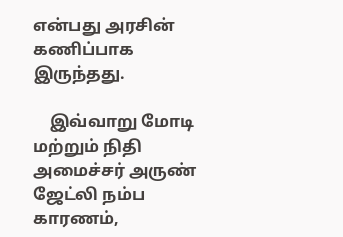என்பது அரசின் கணிப்பாக இருந்தது.

    இவ்வாறு மோடி மற்றும் நிதி அமைச்சர் அருண் ஜேட்லி நம்ப காரணம்,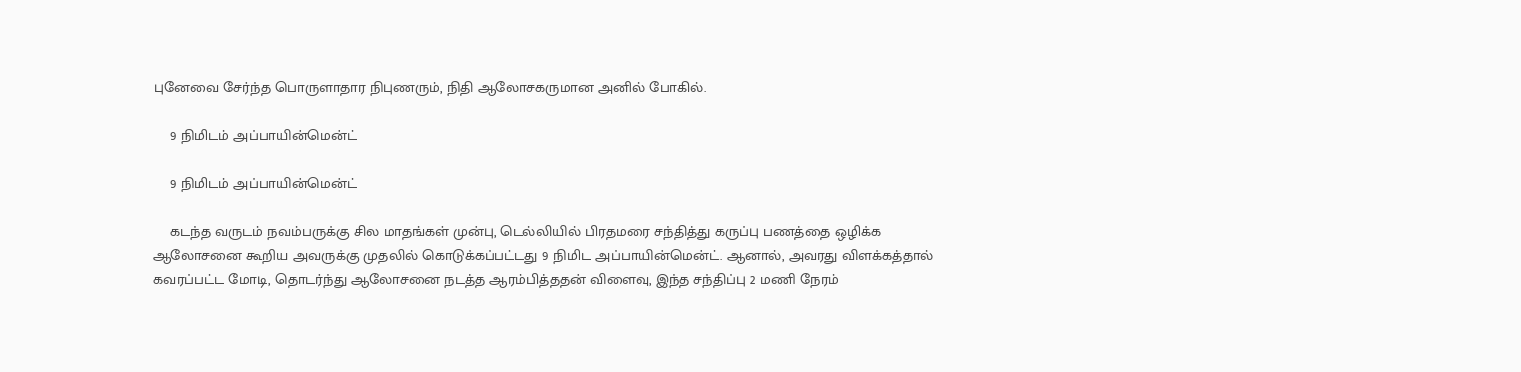புனேவை சேர்ந்த பொருளாதார நிபுணரும், நிதி ஆலோசகருமான அனில் போகில்.

    9 நிமிடம் அப்பாயின்மென்ட்

    9 நிமிடம் அப்பாயின்மென்ட்

    கடந்த வருடம் நவம்பருக்கு சில மாதங்கள் முன்பு, டெல்லியில் பிரதமரை சந்தித்து கருப்பு பணத்தை ஒழிக்க ஆலோசனை கூறிய அவருக்கு முதலில் கொடுக்கப்பட்டது 9 நிமிட அப்பாயின்மென்ட். ஆனால், அவரது விளக்கத்தால் கவரப்பட்ட மோடி, தொடர்ந்து ஆலோசனை நடத்த ஆரம்பித்ததன் விளைவு, இந்த சந்திப்பு 2 மணி நேரம்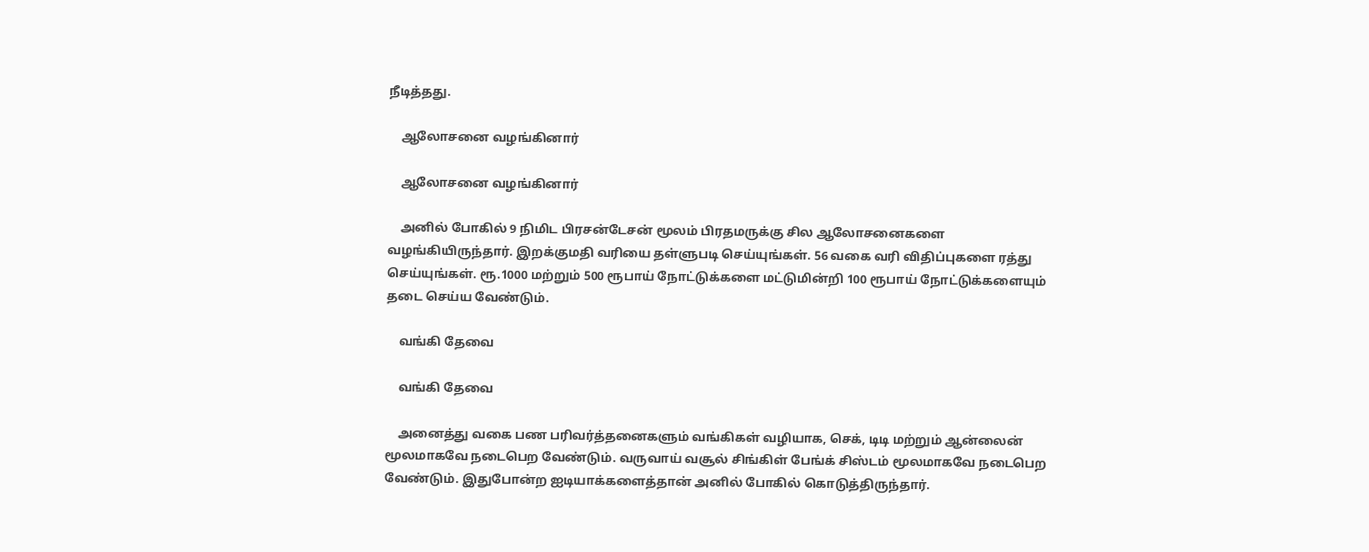நீடித்தது.

    ஆலோசனை வழங்கினார்

    ஆலோசனை வழங்கினார்

    அனில் போகில் 9 நிமிட பிரசன்டேசன் மூலம் பிரதமருக்கு சில ஆலோசனைகளை வழங்கியிருந்தார். இறக்குமதி வரியை தள்ளுபடி செய்யுங்கள். 56 வகை வரி விதிப்புகளை ரத்து செய்யுங்கள். ரூ.1000 மற்றும் 500 ரூபாய் நோட்டுக்களை மட்டுமின்றி 100 ரூபாய் நோட்டுக்களையும் தடை செய்ய வேண்டும்.

    வங்கி தேவை

    வங்கி தேவை

    அனைத்து வகை பண பரிவர்த்தனைகளும் வங்கிகள் வழியாக, செக், டிடி மற்றும் ஆன்லைன் மூலமாகவே நடைபெற வேண்டும். வருவாய் வசூல் சிங்கிள் பேங்க் சிஸ்டம் மூலமாகவே நடைபெற வேண்டும். இதுபோன்ற ஐடியாக்களைத்தான் அனில் போகில் கொடுத்திருந்தார்.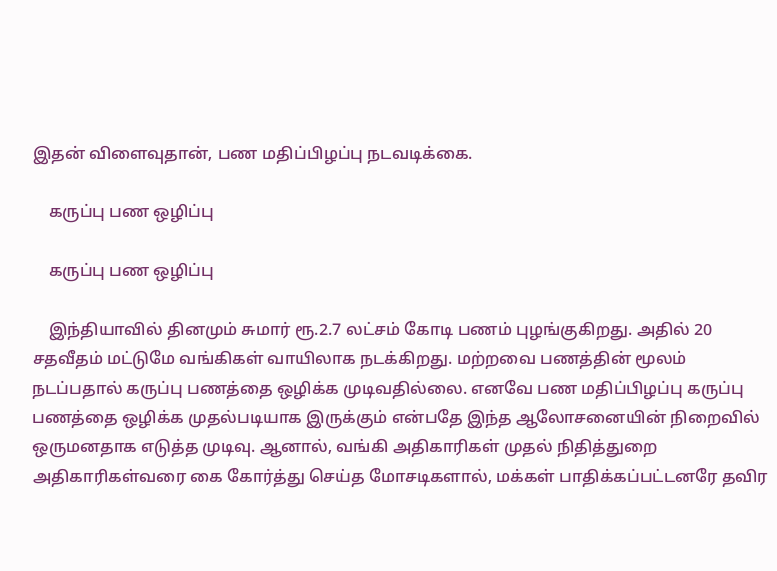இதன் விளைவுதான், பண மதிப்பிழப்பு நடவடிக்கை.

    கருப்பு பண ஒழிப்பு

    கருப்பு பண ஒழிப்பு

    இந்தியாவில் தினமும் சுமார் ரூ.2.7 லட்சம் கோடி பணம் புழங்குகிறது. அதில் 20 சதவீதம் மட்டுமே வங்கிகள் வாயிலாக நடக்கிறது. மற்றவை பணத்தின் மூலம் நடப்பதால் கருப்பு பணத்தை ஒழிக்க முடிவதில்லை. எனவே பண மதிப்பிழப்பு கருப்பு பணத்தை ஒழிக்க முதல்படியாக இருக்கும் என்பதே இந்த ஆலோசனையின் நிறைவில் ஒருமனதாக எடுத்த முடிவு. ஆனால், வங்கி அதிகாரிகள் முதல் நிதித்துறை அதிகாரிகள்வரை கை கோர்த்து செய்த மோசடிகளால், மக்கள் பாதிக்கப்பட்டனரே தவிர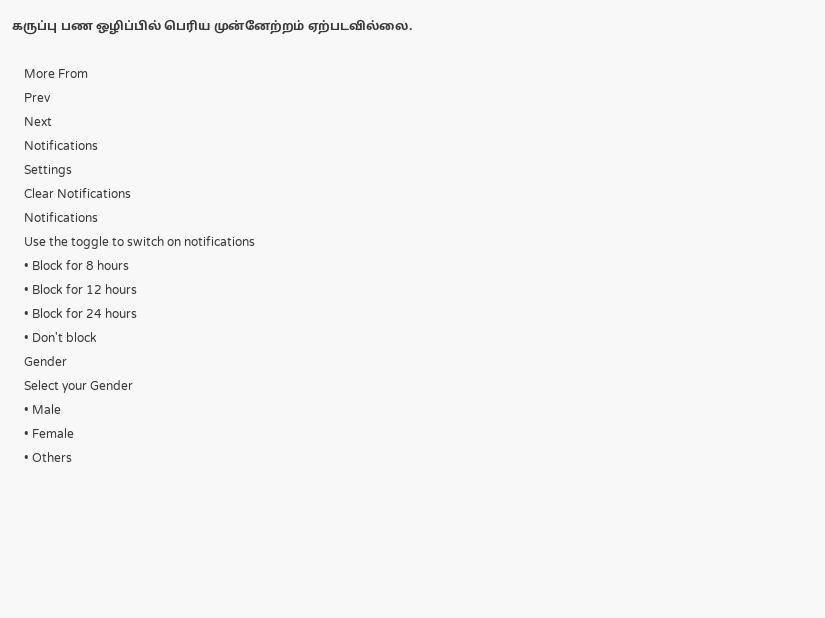கருப்பு பண ஒழிப்பில் பெரிய முன்னேற்றம் ஏற்படவில்லை.

    More From
    Prev
    Next
    Notifications
    Settings
    Clear Notifications
    Notifications
    Use the toggle to switch on notifications
    • Block for 8 hours
    • Block for 12 hours
    • Block for 24 hours
    • Don't block
    Gender
    Select your Gender
    • Male
    • Female
    • Others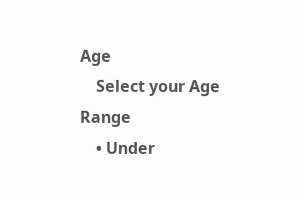Age
    Select your Age Range
    • Under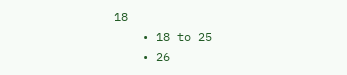18
    • 18 to 25
    • 26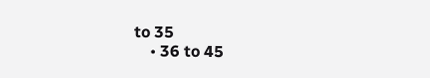to 35
    • 36 to 45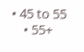• 45 to 55
    • 55+